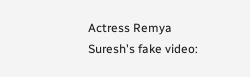Actress Remya Suresh's fake video: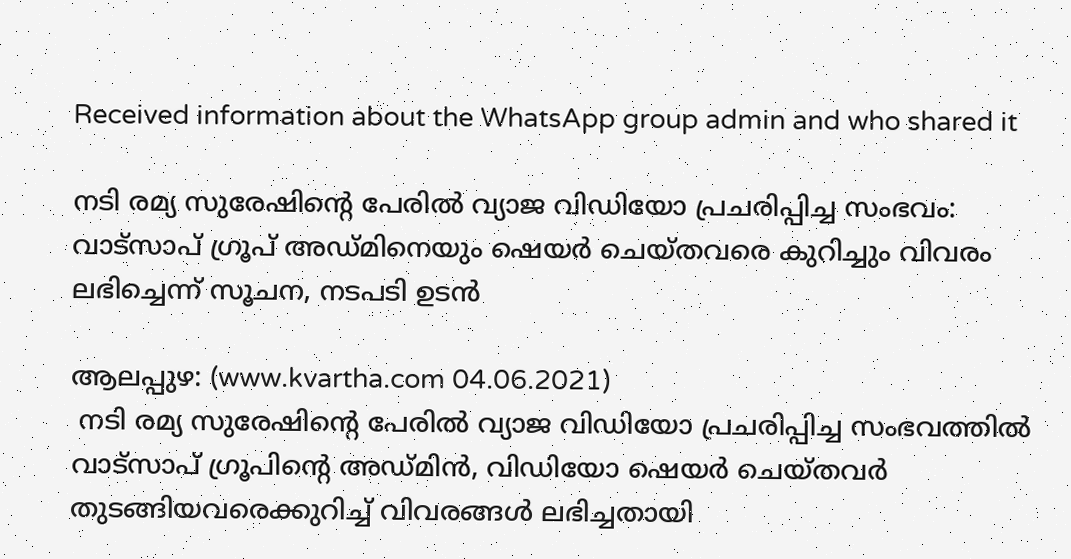Received information about the WhatsApp group admin and who shared it

നടി രമ്യ സുരേഷിന്റെ പേരിൽ വ്യാജ വിഡിയോ പ്രചരിപ്പിച്ച സംഭവം: വാട്സാപ് ഗ്രൂപ് അഡ്മിനെയും ഷെയർ ചെയ്തവരെ കുറിച്ചും വിവരം ലഭിച്ചെന്ന് സൂചന, നടപടി ഉടൻ

ആലപ്പുഴ: (www.kvartha.com 04.06.2021)
 നടി രമ്യ സുരേഷിന്റെ പേരിൽ വ്യാജ വിഡിയോ പ്രചരിപ്പിച്ച സംഭവത്തിൽ വാട്സാപ് ഗ്രൂപിന്റെ അഡ്മിൻ, വിഡിയോ ഷെയർ ചെയ്തവർ തുടങ്ങിയവരെക്കുറിച്ച് വിവരങ്ങൾ ലഭിച്ചതായി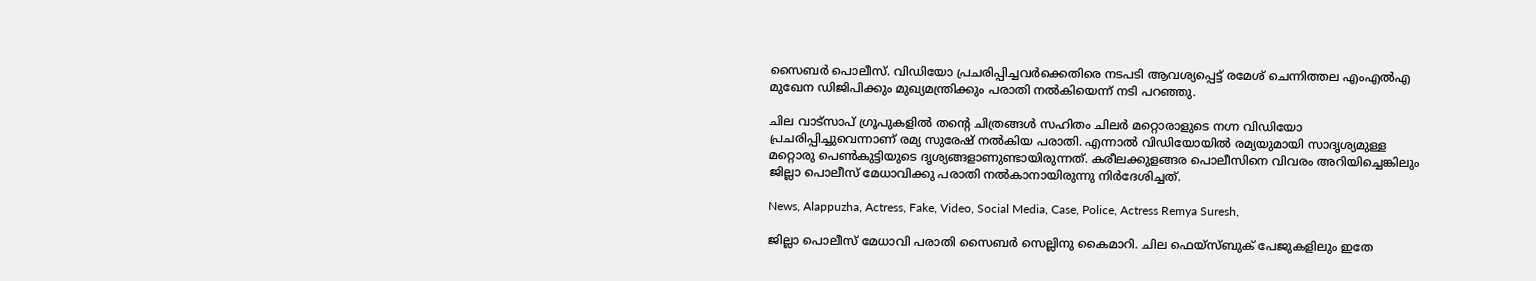സൈബർ പൊലീസ്. വിഡിയോ പ്രചരിപ്പിച്ചവർക്കെതിരെ നടപടി ആവശ്യപ്പെട്ട് രമേശ് ചെന്നിത്തല എംഎൽഎ മുഖേന ഡിജിപിക്കും മുഖ്യമന്ത്രിക്കും പരാതി നൽകിയെന്ന് നടി പറഞ്ഞു.

ചില വാട്സാപ് ഗ്രൂപുകളിൽ തന്റെ ചിത്രങ്ങൾ സഹിതം ചിലർ മറ്റൊരാളുടെ നഗ്ന വിഡിയോ പ്രചരിപ്പിച്ചുവെന്നാണ് രമ്യ സുരേഷ് നൽകിയ പരാതി. എന്നാൽ വിഡിയോയിൽ രമ്യയുമായി സാദൃശ്യമുള്ള മറ്റൊരു പെൺകുട്ടിയുടെ ദൃശ്യങ്ങളാണുണ്ടായിരുന്നത്. കരീലക്കുളങ്ങര പൊലീസിനെ വിവരം അറിയിച്ചെങ്കിലും ജില്ലാ പൊലീസ് മേധാവിക്കു പരാതി നൽകാനായിരുന്നു നിർദേശിച്ചത്.

News, Alappuzha, Actress, Fake, Video, Social Media, Case, Police, Actress Remya Suresh,

ജില്ലാ പൊലീസ് മേധാവി പരാതി സൈബർ സെല്ലിനു കൈമാറി. ചില ഫെയ്സ്ബുക് പേജുകളിലും ഇതേ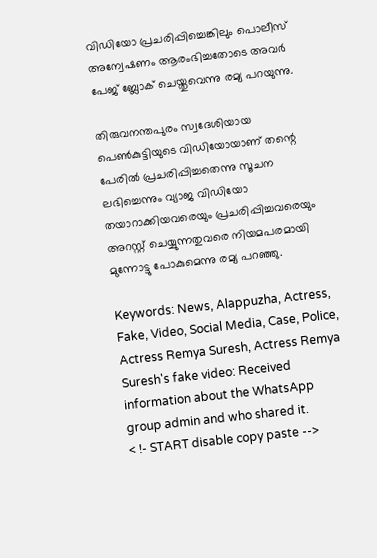വിഡിയോ പ്രചരിപ്പിച്ചെങ്കിലും പൊലീസ് അന്വേഷണം ആരംഭിച്ചതോടെ അവർ പേജ് ബ്ലോക് ചെയ്തുവെന്നു രമ്യ പറയുന്നു.

തിരുവനന്തപുരം സ്വദേശിയായ പെൺകുട്ടിയുടെ വിഡിയോയാണ് തന്റെ പേരിൽ പ്രചരിപ്പിച്ചതെന്നു സൂചന ലഭിച്ചെന്നും വ്യാജ വിഡിയോ തയാറാക്കിയവരെയും പ്രചരിപ്പിച്ചവരെയും അറസ്റ്റ് ചെയ്യുന്നതുവരെ നിയമപരമായി മുന്നോട്ടു പോകുമെന്നു രമ്യ പറഞ്ഞു.

Keywords: News, Alappuzha, Actress, Fake, Video, Social Media, Case, Police, Actress Remya Suresh, Actress Remya Suresh's fake video: Received information about the WhatsApp group admin and who shared it.
< !- START disable copy paste -->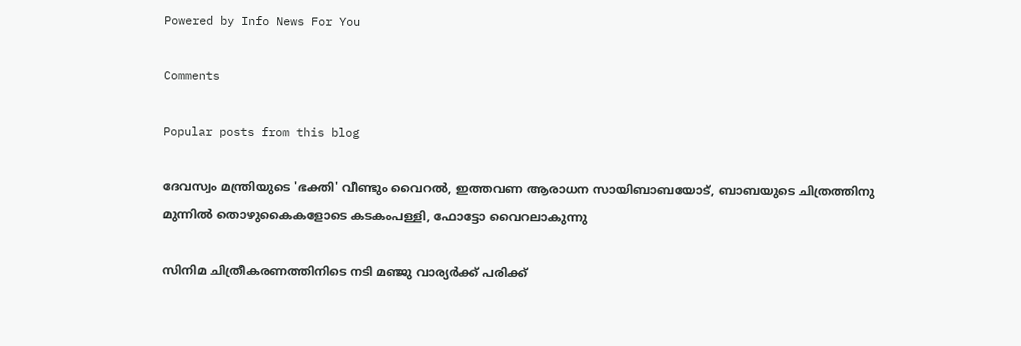Powered by Info News For You

Comments

Popular posts from this blog

ദേവസ്വം മന്ത്രിയുടെ 'ഭക്തി' വീണ്ടും വൈറല്‍, ഇത്തവണ ആരാധന സായിബാബയോട്, ബാബയുടെ ചിത്രത്തിനു മുന്നില്‍ തൊഴുകൈകളോടെ കടകംപള്ളി, ഫോട്ടോ വൈറലാകുന്നു

സിനിമ ചിത്രീകരണത്തിനിടെ നടി മഞ്ജു വാര്യര്‍ക്ക് പരിക്ക്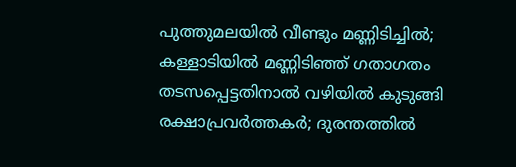പുത്തുമലയില്‍ വീണ്ടും മണ്ണിടിച്ചില്‍; കള്ളാടിയില്‍ മണ്ണിടിഞ്ഞ് ഗതാഗതം തടസപ്പെട്ടതിനാല്‍ വഴിയില്‍ കുടുങ്ങി രക്ഷാപ്രവര്‍ത്തകര്‍; ദുരന്തത്തില്‍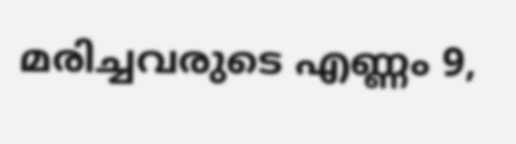മരിച്ചവരുടെ എണ്ണം 9,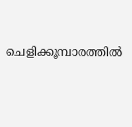ചെളിക്കൂമ്പാരത്തില്‍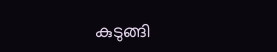കുടുങ്ങി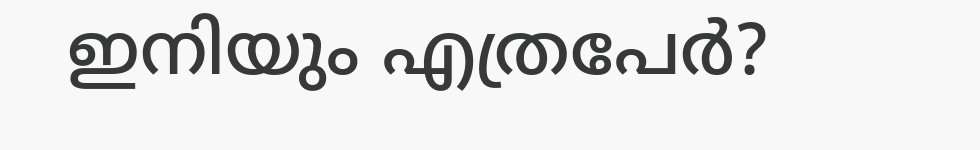ഇനിയും എത്രപേര്‍?